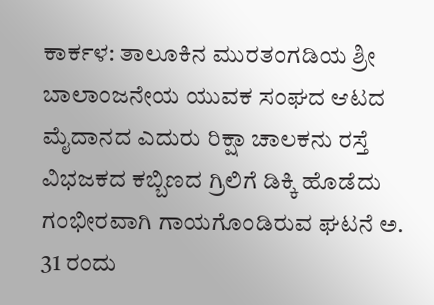ಕಾರ್ಕಳ: ತಾಲೂಕಿನ ಮುರತಂಗಡಿಯ ಶ್ರೀ ಬಾಲಾಂಜನೇಯ ಯುವಕ ಸಂಘದ ಆಟದ ಮೈದಾನದ ಎದುರು ರಿಕ್ಷಾ ಚಾಲಕನು ರಸ್ತೆ ವಿಭಜಕದ ಕಬ್ಬಿಣದ ಗ್ರಿಲಿಗೆ ಡಿಕ್ಕಿ ಹೊಡೆದು ಗಂಭೀರವಾಗಿ ಗಾಯಗೊಂಡಿರುವ ಘಟನೆ ಅ. 31 ರಂದು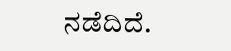ನಡೆದಿದೆ.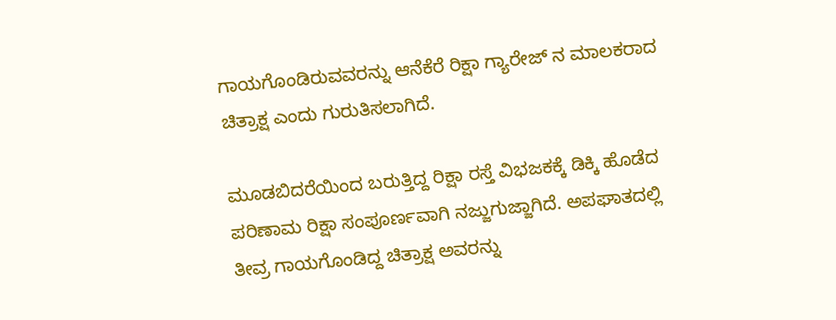ಗಾಯಗೊಂಡಿರುವವರನ್ನು ಆನೆಕೆರೆ ರಿಕ್ಷಾ ಗ್ಯಾರೇಜ್ ನ ಮಾಲಕರಾದ ಚಿತ್ರಾಕ್ಷ ಎಂದು ಗುರುತಿಸಲಾಗಿದೆ.

ಮೂಡಬಿದರೆಯಿಂದ ಬರುತ್ತಿದ್ದ ರಿಕ್ಷಾ ರಸ್ತೆ ವಿಭಜಕಕ್ಕೆ ಡಿಕ್ಕಿ ಹೊಡೆದ ಪರಿಣಾಮ ರಿಕ್ಷಾ ಸಂಪೂರ್ಣವಾಗಿ ನಜ್ಜುಗುಜ್ಜಾಗಿದೆ. ಅಪಘಾತದಲ್ಲಿ ತೀವ್ರ ಗಾಯಗೊಂಡಿದ್ದ ಚಿತ್ರಾಕ್ಷ ಅವರನ್ನು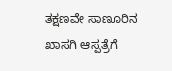ತಕ್ಷಣವೇ ಸಾಣೂರಿನ ಖಾಸಗಿ ಆಸ್ಪತ್ರೆಗೆ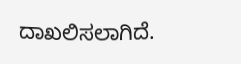ದಾಖಲಿಸಲಾಗಿದೆ.